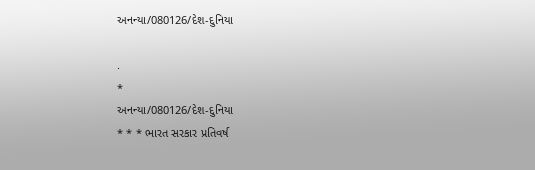અનન્યા/080126/દેશ-દુનિયા

.
*
અનન્યા/080126/દેશ-દુનિયા
* * * ભારત સરકાર પ્રતિવર્ષ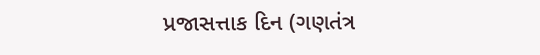પ્રજાસત્તાક દિન (ગણતંત્ર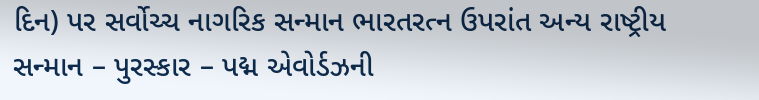દિન) પર સર્વોચ્ચ નાગરિક સન્માન ભારતરત્ન ઉપરાંત અન્ય રાષ્ટ્રીય સન્માન – પુરસ્કાર – પદ્મ એવોર્ડઝની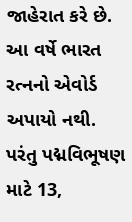જાહેરાત કરે છે. આ વર્ષે ભારત રત્નનો એવોર્ડ અપાયો નથી. પરંતુ પદ્મવિભૂષણ માટે 13,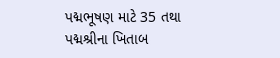પદ્મભૂષણ માટે 35 તથા પદ્મશ્રીના ખિતાબ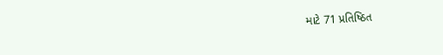માટે 71 પ્રતિષ્ઠિત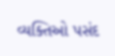વ્યક્તિઓ પસંદ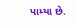પામ્યા છે.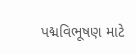પદ્મવિભૂષણ માટે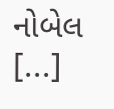નોબેલ [...]